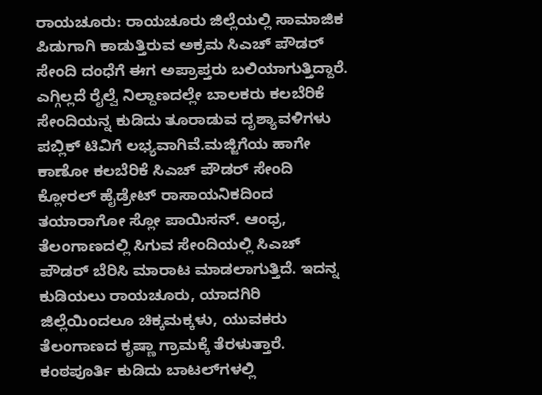ರಾಯಚೂರು: ರಾಯಚೂರು ಜಿಲ್ಲೆಯಲ್ಲಿ ಸಾಮಾಜಿಕ ಪಿಡುಗಾಗಿ ಕಾಡುತ್ತಿರುವ ಅಕ್ರಮ ಸಿಎಚ್ ಪೌಡರ್ ಸೇಂದಿ ದಂಧೆಗೆ ಈಗ ಅಪ್ರಾಪ್ತರು ಬಲಿಯಾಗುತ್ತಿದ್ದಾರೆ. ಎಗ್ಗಿಲ್ಲದೆ ರೈಲ್ವೆ ನಿಲ್ದಾಣದಲ್ಲೇ ಬಾಲಕರು ಕಲಬೆರಿಕೆ ಸೇಂದಿಯನ್ನ ಕುಡಿದು ತೂರಾಡುವ ದೃಶ್ಯಾವಳಿಗಳು ಪಬ್ಲಿಕ್ ಟಿವಿಗೆ ಲಭ್ಯವಾಗಿವೆ.ಮಜ್ಜಿಗೆಯ ಹಾಗೇ ಕಾಣೋ ಕಲಬೆರಿಕೆ ಸಿಎಚ್ ಪೌಡರ್ ಸೇಂದಿ ಕ್ಲೋರಲ್ ಹೈಡ್ರೇಟ್ ರಾಸಾಯನಿಕದಿಂದ ತಯಾರಾಗೋ ಸ್ಲೋ ಪಾಯಿಸನ್. ಆಂಧ್ರ, ತೆಲಂಗಾಣದಲ್ಲಿ ಸಿಗುವ ಸೇಂದಿಯಲ್ಲಿ ಸಿಎಚ್ ಪೌಡರ್ ಬೆರಿಸಿ ಮಾರಾಟ ಮಾಡಲಾಗುತ್ತಿದೆ. ಇದನ್ನ ಕುಡಿಯಲು ರಾಯಚೂರು, ಯಾದಗಿರಿ ಜಿಲ್ಲೆಯಿಂದಲೂ ಚಿಕ್ಕಮಕ್ಕಳು, ಯುವಕರು ತೆಲಂಗಾಣದ ಕೃಷ್ಣಾ ಗ್ರಾಮಕ್ಕೆ ತೆರಳುತ್ತಾರೆ. ಕಂಠಪೂರ್ತಿ ಕುಡಿದು ಬಾಟಲ್‍ಗಳಲ್ಲಿ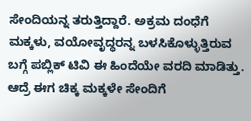ಸೇಂದಿಯನ್ನ ತರುತ್ತಿದ್ದಾರೆ. ಅಕ್ರಮ ದಂಧೆಗೆ ಮಕ್ಕಳು, ವಯೋವೃದ್ಧರನ್ನ ಬಳಸಿಕೊಳ್ಳುತ್ತಿರುವ ಬಗ್ಗೆ ಪಬ್ಲಿಕ್ ಟಿವಿ ಈ ಹಿಂದೆಯೇ ವರದಿ ಮಾಡಿತ್ತು. ಆದ್ರೆ ಈಗ ಚಿಕ್ಕ ಮಕ್ಕಳೇ ಸೇಂದಿಗೆ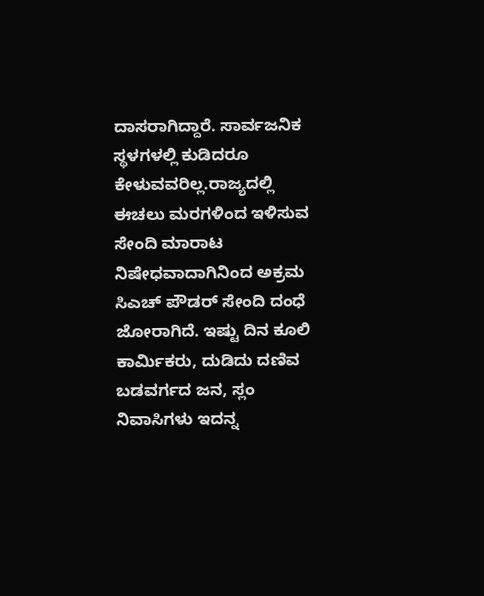ದಾಸರಾಗಿದ್ದಾರೆ. ಸಾರ್ವಜನಿಕ ಸ್ಥಳಗಳಲ್ಲಿ ಕುಡಿದರೂ ಕೇಳುವವರಿಲ್ಲ.ರಾಜ್ಯದಲ್ಲಿ ಈಚಲು ಮರಗಳಿಂದ ಇಳಿಸುವ ಸೇಂದಿ ಮಾರಾಟ ನಿಷೇಧವಾದಾಗಿನಿಂದ ಅಕ್ರಮ ಸಿಎಚ್ ಪೌಡರ್ ಸೇಂದಿ ದಂಧೆ ಜೋರಾಗಿದೆ. ಇಷ್ಟು ದಿನ ಕೂಲಿ ಕಾರ್ಮಿಕರು, ದುಡಿದು ದಣಿವ ಬಡವರ್ಗದ ಜನ, ಸ್ಲಂ ನಿವಾಸಿಗಳು ಇದನ್ನ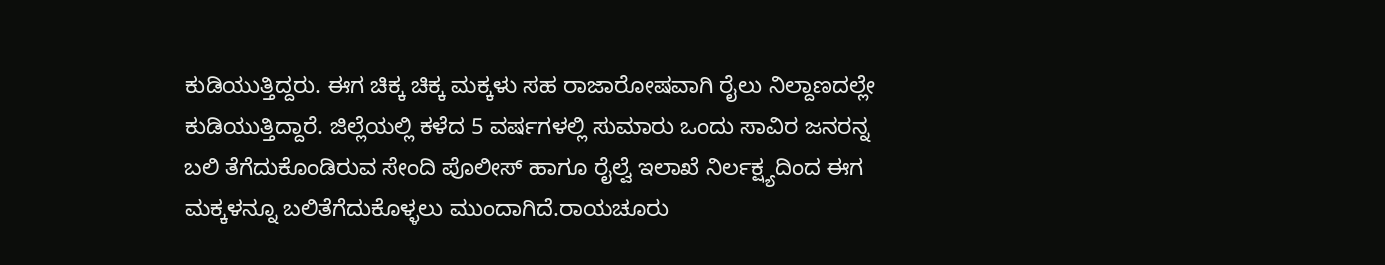ಕುಡಿಯುತ್ತಿದ್ದರು. ಈಗ ಚಿಕ್ಕ ಚಿಕ್ಕ ಮಕ್ಕಳು ಸಹ ರಾಜಾರೋಷವಾಗಿ ರೈಲು ನಿಲ್ದಾಣದಲ್ಲೇ ಕುಡಿಯುತ್ತಿದ್ದಾರೆ. ಜಿಲ್ಲೆಯಲ್ಲಿ ಕಳೆದ 5 ವರ್ಷಗಳಲ್ಲಿ ಸುಮಾರು ಒಂದು ಸಾವಿರ ಜನರನ್ನ ಬಲಿ ತೆಗೆದುಕೊಂಡಿರುವ ಸೇಂದಿ ಪೊಲೀಸ್ ಹಾಗೂ ರೈಲ್ವೆ ಇಲಾಖೆ ನಿರ್ಲಕ್ಷ್ಯದಿಂದ ಈಗ ಮಕ್ಕಳನ್ನೂ ಬಲಿತೆಗೆದುಕೊಳ್ಳಲು ಮುಂದಾಗಿದೆ.ರಾಯಚೂರು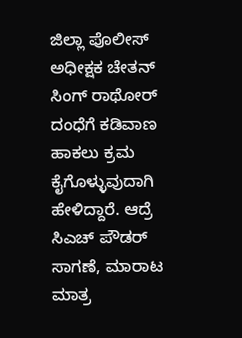ಜಿಲ್ಲಾ ಪೊಲೀಸ್ ಅಧೀಕ್ಷಕ ಚೇತನ್ ಸಿಂಗ್ ರಾಥೋರ್ ದಂಧೆಗೆ ಕಡಿವಾಣ ಹಾಕಲು ಕ್ರಮ ಕೈಗೊಳ್ಳುವುದಾಗಿ ಹೇಳಿದ್ದಾರೆ. ಆದ್ರೆ ಸಿಎಚ್ ಪೌಡರ್ ಸಾಗಣೆ, ಮಾರಾಟ ಮಾತ್ರ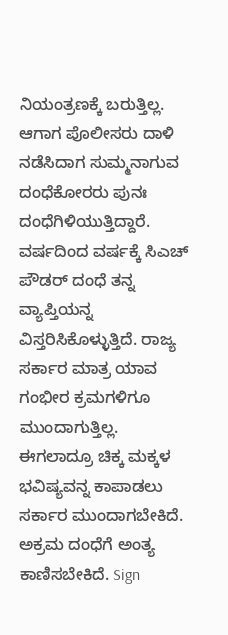ನಿಯಂತ್ರಣಕ್ಕೆ ಬರುತ್ತಿಲ್ಲ. ಆಗಾಗ ಪೊಲೀಸರು ದಾಳಿ ನಡೆಸಿದಾಗ ಸುಮ್ಮನಾಗುವ ದಂಧೆಕೋರರು ಪುನಃ ದಂಧೆಗಿಳಿಯುತ್ತಿದ್ದಾರೆ. ವರ್ಷದಿಂದ ವರ್ಷಕ್ಕೆ ಸಿಎಚ್ ಪೌಡರ್ ದಂಧೆ ತನ್ನ ವ್ಯಾಪ್ತಿಯನ್ನ ವಿಸ್ತರಿಸಿಕೊಳ್ಳುತ್ತಿದೆ. ರಾಜ್ಯ ಸರ್ಕಾರ ಮಾತ್ರ ಯಾವ ಗಂಭೀರ ಕ್ರಮಗಳಿಗೂ ಮುಂದಾಗುತ್ತಿಲ್ಲ. ಈಗಲಾದ್ರೂ ಚಿಕ್ಕ ಮಕ್ಕಳ ಭವಿಷ್ಯವನ್ನ ಕಾಪಾಡಲು ಸರ್ಕಾರ ಮುಂದಾಗಬೇಕಿದೆ. ಅಕ್ರಮ ದಂಧೆಗೆ ಅಂತ್ಯ ಕಾಣಿಸಬೇಕಿದೆ. Sign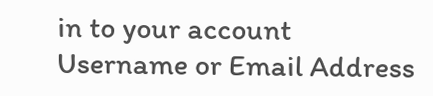in to your account
Username or Email Address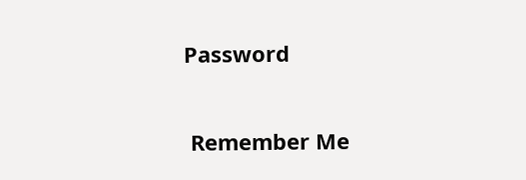Password

 Remember Me